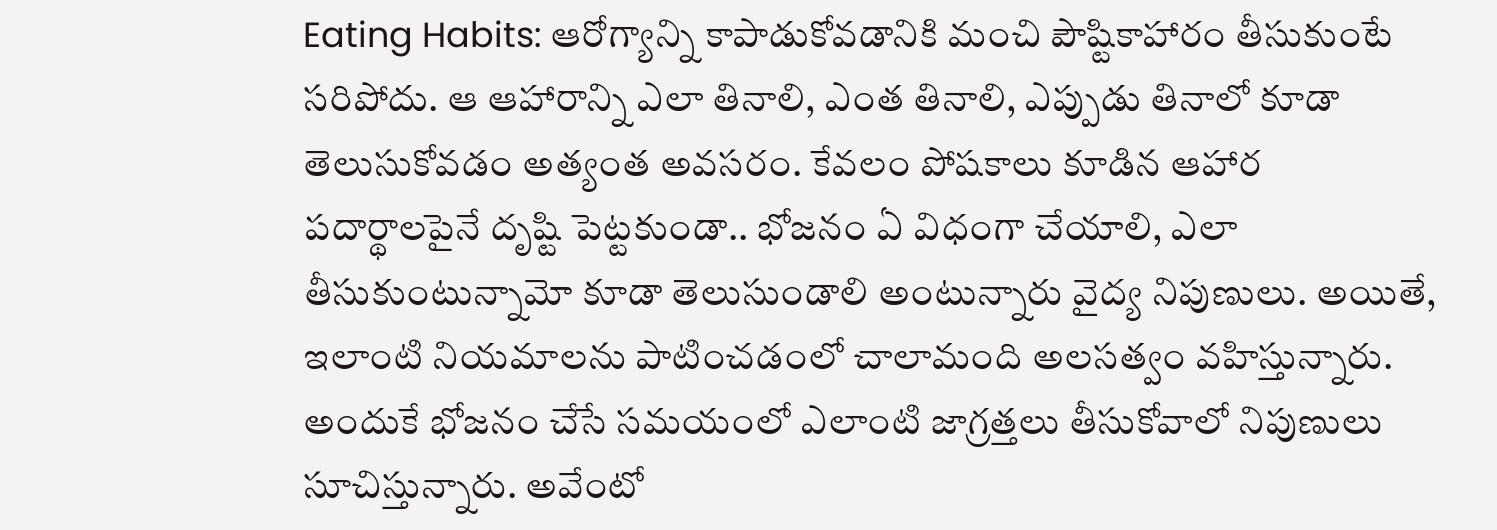Eating Habits: ఆరోగ్యాన్ని కాపాడుకోవడానికి మంచి పౌష్టికాహారం తీసుకుంటే సరిపోదు. ఆ ఆహారాన్ని ఎలా తినాలి, ఎంత తినాలి, ఎప్పుడు తినాలో కూడా తెలుసుకోవడం అత్యంత అవసరం. కేవలం పోషకాలు కూడిన ఆహార పదార్థాలపైనే దృష్టి పెట్టకుండా.. భోజనం ఏ విధంగా చేయాలి, ఎలా తీసుకుంటున్నామో కూడా తెలుసుండాలి అంటున్నారు వైద్య నిపుణులు. అయితే, ఇలాంటి నియమాలను పాటించడంలో చాలామంది అలసత్వం వహిస్తున్నారు. అందుకే భోజనం చేసే సమయంలో ఎలాంటి జాగ్రత్తలు తీసుకోవాలో నిపుణులు సూచిస్తున్నారు. అవేంటో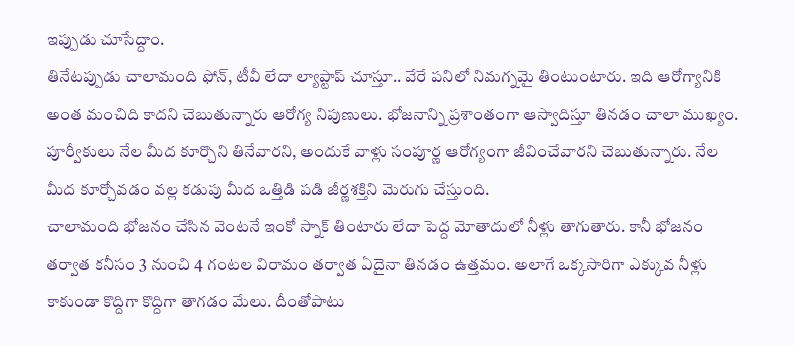ఇప్పుడు చూసేద్దాం.
తినేటప్పుడు చాలామంది ఫోన్, టీవీ లేదా ల్యాప్టాప్ చూస్తూ.. వేరే పనిలో నిమగ్నమై తింటుంటారు. ఇది ఆరోగ్యానికి అంత మంచిది కాదని చెబుతున్నారు ఆరోగ్య నిపుణులు. భోజనాన్ని ప్రశాంతంగా ఆస్వాదిస్తూ తినడం చాలా ముఖ్యం. పూర్వీకులు నేల మీద కూర్చొని తినేవారని, అందుకే వాళ్లు సంపూర్ణ ఆరోగ్యంగా జీవించేవారని చెబుతున్నారు. నేల మీద కూర్చోవడం వల్ల కడుపు మీద ఒత్తిడి పడి జీర్ణశక్తిని మెరుగు చేస్తుంది.
చాలామంది భోజనం చేసిన వెంటనే ఇంకో స్నాక్ తింటారు లేదా పెద్ద మోతాదులో నీళ్లు తాగుతారు. కానీ భోజనం తర్వాత కనీసం 3 నుంచి 4 గంటల విరామం తర్వాత ఏదైనా తినడం ఉత్తమం. అలాగే ఒక్కసారిగా ఎక్కువ నీళ్లు కాకుండా కొద్దిగా కొద్దిగా తాగడం మేలు. దీంతోపాటు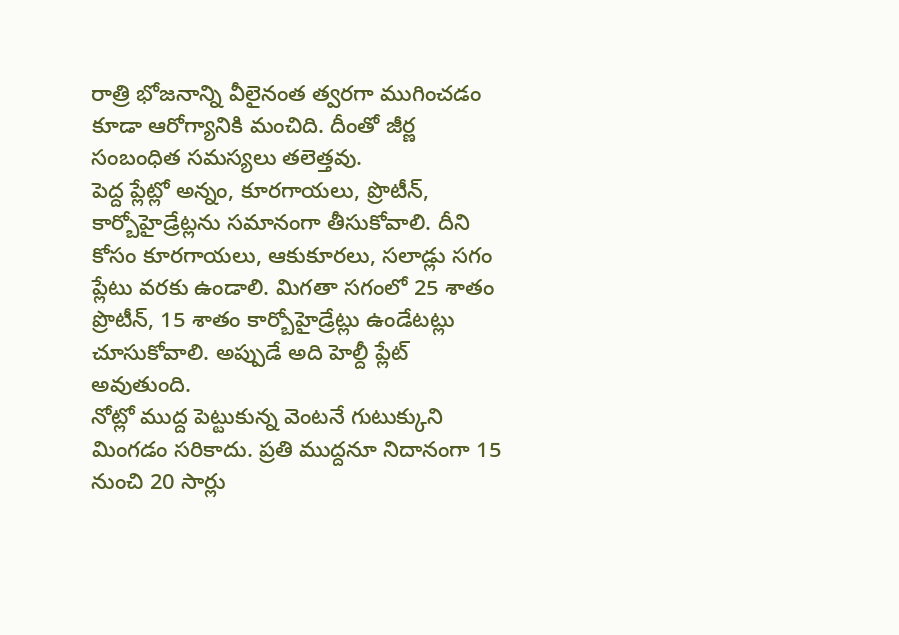రాత్రి భోజనాన్ని వీలైనంత త్వరగా ముగించడం కూడా ఆరోగ్యానికి మంచిది. దీంతో జీర్ణ సంబంధిత సమస్యలు తలెత్తవు.
పెద్ద ప్లేట్లో అన్నం, కూరగాయలు, ప్రొటీన్, కార్బోహైడ్రేట్లను సమానంగా తీసుకోవాలి. దీని కోసం కూరగాయలు, ఆకుకూరలు, సలాడ్లు సగం ప్లేటు వరకు ఉండాలి. మిగతా సగంలో 25 శాతం ప్రొటీన్, 15 శాతం కార్బోహైడ్రేట్లు ఉండేటట్లు చూసుకోవాలి. అప్పుడే అది హెల్దీ ప్లేట్ అవుతుంది.
నోట్లో ముద్ద పెట్టుకున్న వెంటనే గుటుక్కుని మింగడం సరికాదు. ప్రతి ముద్దనూ నిదానంగా 15 నుంచి 20 సార్లు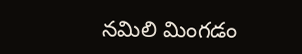నమిలి మింగడం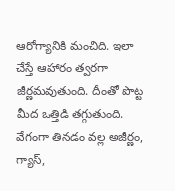ఆరోగ్యానికి మంచిది. ఇలా చేస్తే ఆహారం త్వరగా జీర్ణమవుతుంది. దీంతో పొట్ట మీద ఒత్తిడి తగ్గుతుంది. వేగంగా తినడం వల్ల అజీర్ణం, గ్యాస్,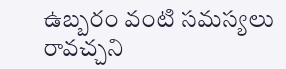ఉబ్బరం వంటి సమస్యలు రావచ్చని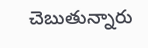చెబుతున్నారు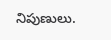నిపుణులు.